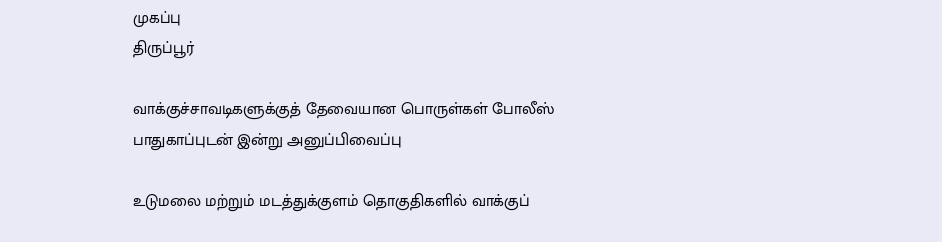முகப்பு
திருப்பூர்

வாக்குச்சாவடிகளுக்குத் தேவையான பொருள்கள் போலீஸ் பாதுகாப்புடன் இன்று அனுப்பிவைப்பு

உடுமலை மற்றும் மடத்துக்குளம் தொகுதிகளில் வாக்குப்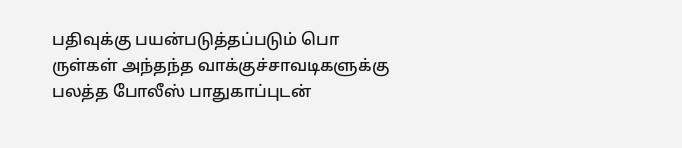பதிவுக்கு பயன்படுத்தப்படும் பொ ருள்கள் அந்தந்த வாக்குச்சாவடிகளுக்கு பலத்த போலீஸ் பாதுகாப்புடன்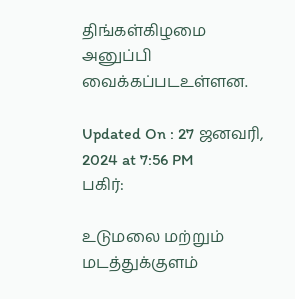திங்கள்கிழமை அனுப்பி வைக்கப்படஉள்ளன.

Updated On : 27 ஜனவரி, 2024 at 7:56 PM
பகிர்:

உடுமலை மற்றும் மடத்துக்குளம்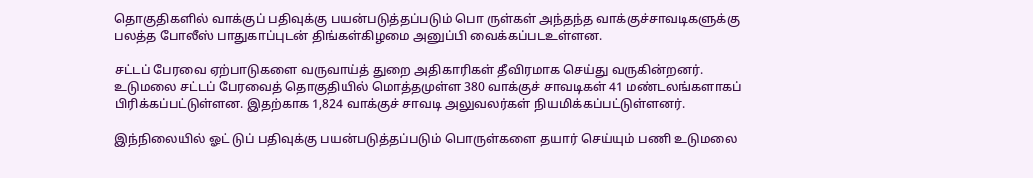தொகுதிகளில் வாக்குப் பதிவுக்கு பயன்படுத்தப்படும் பொ ருள்கள் அந்தந்த வாக்குச்சாவடிகளுக்கு பலத்த போலீஸ் பாதுகாப்புடன் திங்கள்கிழமை அனுப்பி வைக்கப்படஉள்ளன.

சட்டப் பேரவை ஏற்பாடுகளை வருவாய்த் துறை அதிகாரிகள் தீவிரமாக செய்து வருகின்றனர். உடுமலை சட்டப் பேரவைத் தொகுதியில் மொத்தமுள்ள 380 வாக்குச் சாவடிகள் 41 மண்டலங்களாகப் பிரிக்கப்பட்டுள்ளன. இதற்காக 1,824 வாக்குச் சாவடி அலுவலர்கள் நியமிக்கப்பட்டுள்ளனர்.

இந்நிலையில் ஓட் டுப் பதிவுக்கு பயன்படுத்தப்படும் பொருள்களை தயார் செய்யும் பணி உடுமலை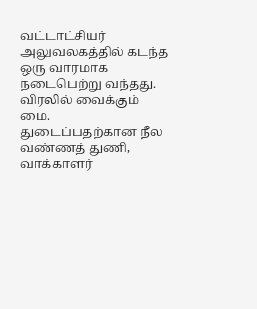வட்டாட்சியர் அலுவலகத்தில் கடந்த ஒரு வாரமாக நடைபெற்று வந்தது. விரலில் வைக்கும் மை. துடைப்பதற்கான நீல வண்ணத் துணி, வாக்காளர்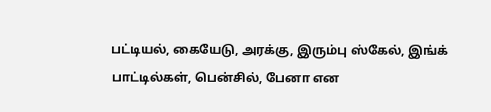பட்டியல், கையேடு, அரக்கு, இரும்பு ஸ்கேல், இங்க் பாட்டில்கள், பென்சில், பேனா என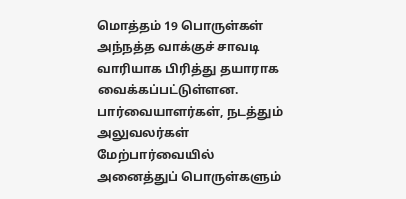மொத்தம் 19 பொருள்கள் அந்நத்த வாக்குச் சாவடி வாரியாக பிரித்து தயாராக வைக்கப்பட்டுள்ளன. பார்வையாளர்கள், நடத்தும் அலுவலர்கள் மேற்பார்வையில் அனைத்துப் பொருள்களும்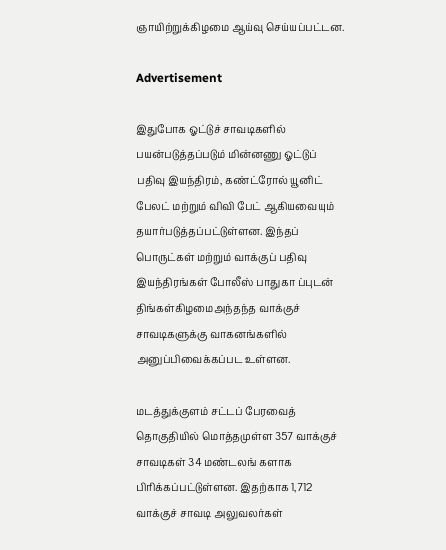ஞாயிற்றுக்கிழமை ஆய்வு செய்யப்பட்டன.

Advertisement

இதுபோக ஓட்டுச் சாவடிகளில் பயன்படுத்தப்படும் மின்னணு ஓட்டுப் பதிவு இயந்திரம், கண்ட்ரோல் யூனிட் பேலட் மற்றும் விவி பேட் ஆகியவையும் தயார்படுத்தப்பட்டுள்ளன. இந்தப் பொருட்கள் மற்றும் வாக்குப் பதிவு இயந்திரங்கள் போலீஸ் பாதுகா ப்புடன் திங்கள்கிழமைஅந்தந்த வாக்குச் சாவடிகளுக்கு வாகனங்களில் அனுப்பிவைக்கப்பட உள்ளன.

மடத்துக்குளம் சட்டப் பேரவைத் தொகுதியில் மொத்தமுள்ள 357 வாக்குச் சாவடிகள் 34 மண்டலங் களாக பிரிக்கப்பட்டுள்ளன. இதற்காக 1,712 வாக்குச் சாவடி அலுவலர்கள்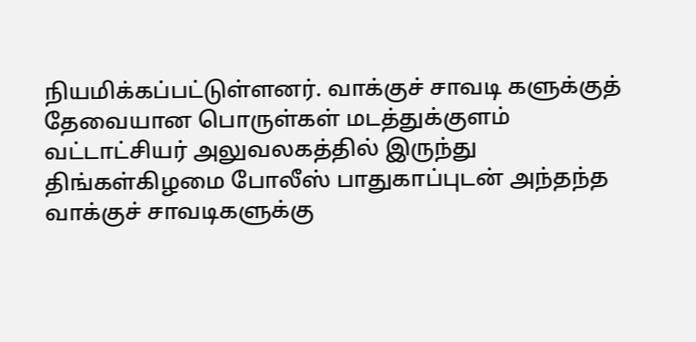நியமிக்கப்பட்டுள்ளனர். வாக்குச் சாவடி களுக்குத் தேவையான பொருள்கள் மடத்துக்குளம் வட்டாட்சியர் அலுவலகத்தில் இருந்து திங்கள்கிழமை போலீஸ் பாதுகாப்புடன் அந்தந்த வாக்குச் சாவடிகளுக்கு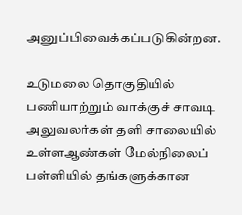அனுப்பிவைக்கப்படுகின்றன.

உடுமலை தொகுதியில் பணியாற்றும் வாக்குச் சாவடி அலுவலர்கள் தளி சாலையில் உள்ளஆண்கள் மேல்நிலைப் பள்ளியில் தங்களுக்கான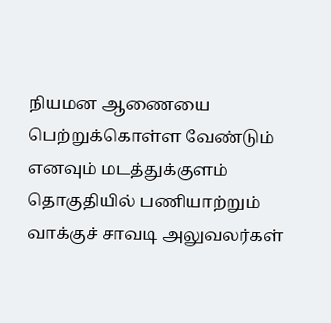நியமன ஆணையை பெற்றுக்கொள்ள வேண்டும் எனவும் மடத்துக்குளம் தொகுதியில் பணியாற்றும் வாக்குச் சாவடி அலுவலர்கள்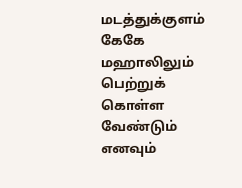மடத்துக்குளம் கேகே மஹாலிலும் பெற்றுக் கொள்ள வேண்டும் எனவும்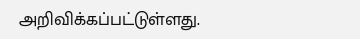அறிவிக்கப்பட்டுள்ளது.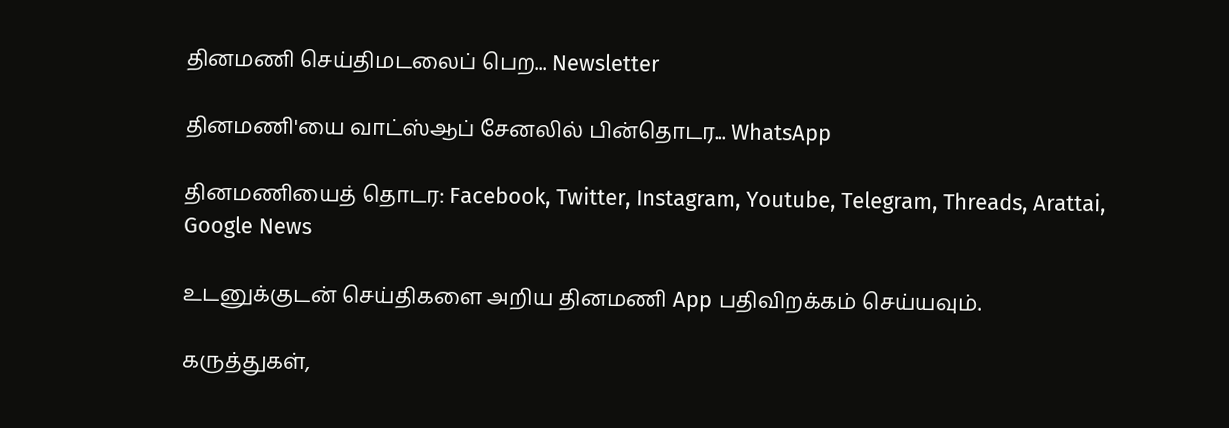தினமணி செய்திமடலைப் பெற... Newsletter

தினமணி'யை வாட்ஸ்ஆப் சேனலில் பின்தொடர... WhatsApp

தினமணியைத் தொடர: Facebook, Twitter, Instagram, Youtube, Telegram, Threads, Arattai, Google News

உடனுக்குடன் செய்திகளை அறிய தினமணி App பதிவிறக்கம் செய்யவும்.

கருத்துகள்,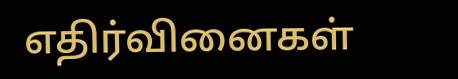எதிர்வினைகள்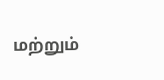மற்றும்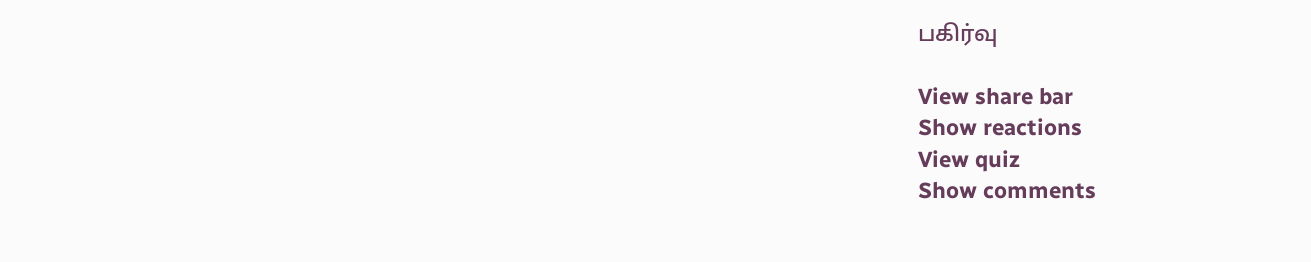பகிர்வு

View share bar
Show reactions
View quiz
Show comments